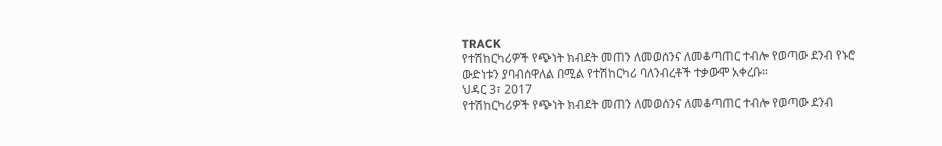TRACK
የተሽከርካሪዎች የጭነት ክብደት መጠን ለመወሰንና ለመቆጣጠር ተብሎ የወጣው ደንብ የኑሮ ውድነቱን ያባብሰዋለል በሚል የተሽከርካሪ ባለንብረቶች ተቃውሞ አቀረቡ።
ህዳር 3፣ 2017
የተሽከርካሪዎች የጭነት ክብደት መጠን ለመወሰንና ለመቆጣጠር ተብሎ የወጣው ደንብ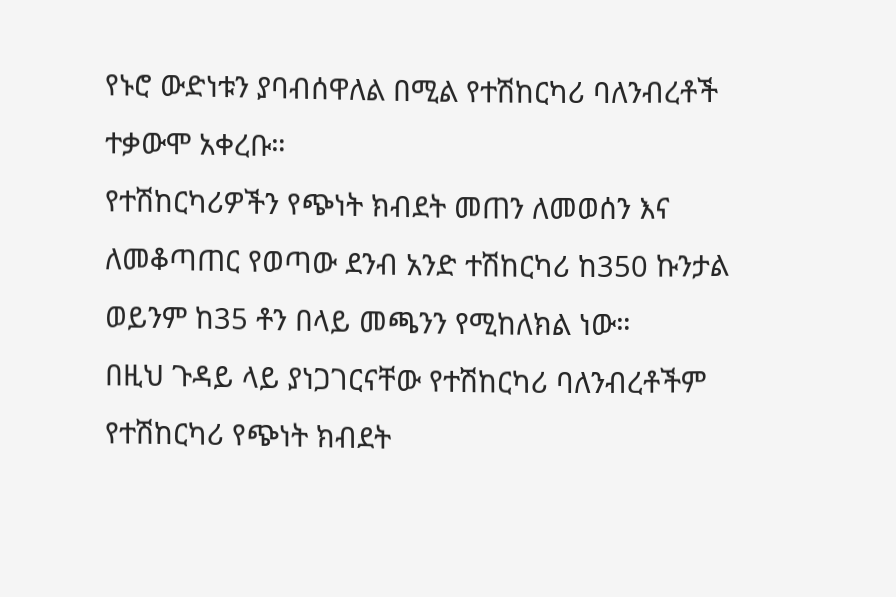የኑሮ ውድነቱን ያባብሰዋለል በሚል የተሽከርካሪ ባለንብረቶች ተቃውሞ አቀረቡ።
የተሽከርካሪዎችን የጭነት ክብደት መጠን ለመወሰን እና ለመቆጣጠር የወጣው ደንብ አንድ ተሽከርካሪ ከ350 ኩንታል ወይንም ከ35 ቶን በላይ መጫንን የሚከለክል ነው።
በዚህ ጉዳይ ላይ ያነጋገርናቸው የተሽከርካሪ ባለንብረቶችም የተሽከርካሪ የጭነት ክብደት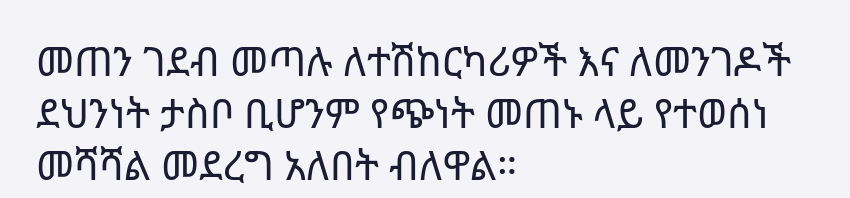መጠን ገደብ መጣሉ ለተሽከርካሪዎች እና ለመንገዶች ደህንነት ታስቦ ቢሆንም የጭነት መጠኑ ላይ የተወሰነ መሻሻል መደረግ አለበት ብለዋል።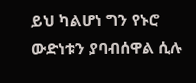ይህ ካልሆነ ግን የኑሮ ውድነቱን ያባብሰዋል ሲሉ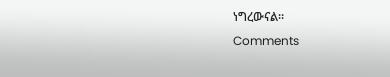ነግረውናል።
Comments